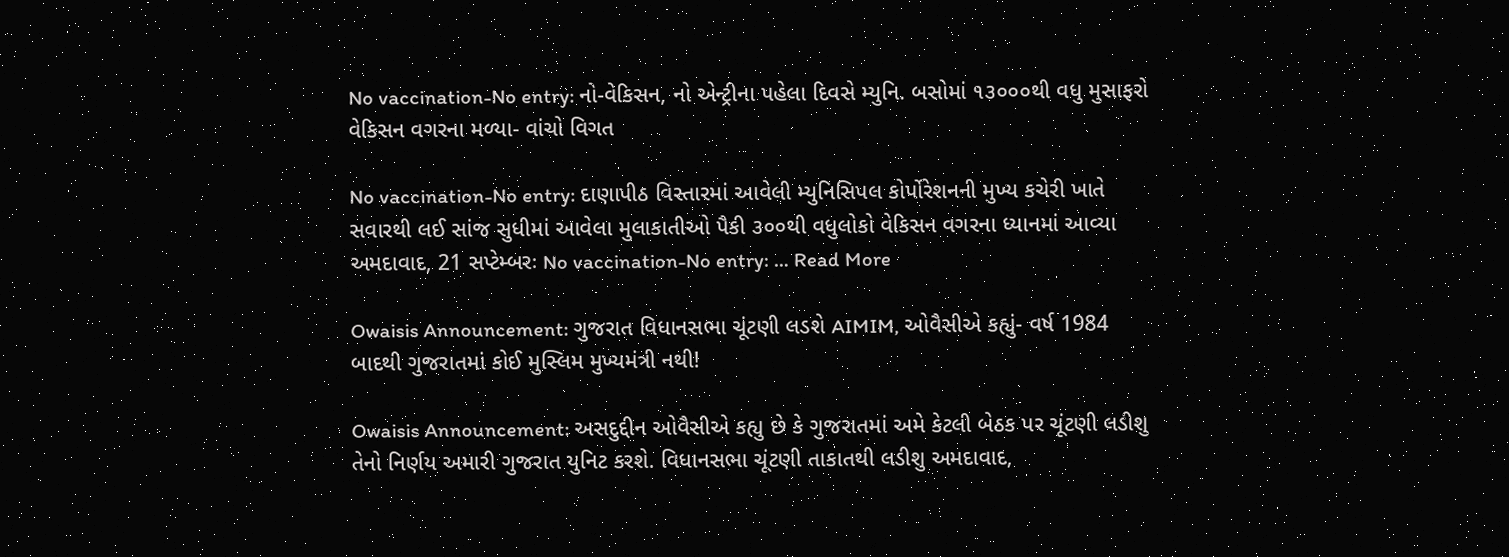No vaccination-No entry: નો-વેકિસન, નો એન્ટ્રીના પહેલા દિવસે મ્યુનિ. બસોમાં ૧૩૦૦૦થી વધુ મુસાફરો વેકિસન વગરના મળ્યા- વાંચો વિગત

No vaccination-No entry: દાણાપીઠ વિસ્તારમાં આવેલી મ્યુનિસિપલ કોર્પોરેશનની મુખ્ય કચેરી ખાતે સવારથી લઈ સાંજ સુધીમાં આવેલા મુલાકાતીઓ પૈકી ૩૦૦થી વધુલોકો વેકિસન વગરના ધ્યાનમાં આવ્યા અમદાવાદ, 21 સપ્ટેમ્બરઃ No vaccination-No entry: … Read More

Owaisis Announcement: ગુજરાત વિધાનસભા ચૂંટણી લડશે AIMIM, ઓવૈસીએ કહ્યું- વર્ષ 1984 બાદથી ગુજરાતમાં કોઈ મુસ્લિમ મુખ્યમંત્રી નથી!

Owaisis Announcement: અસદુદ્દીન ઓવૈસીએ કહ્યુ છે કે ગુજરાતમાં અમે કેટલી બેઠક પર ચૂંટણી લડીશુ તેનો નિર્ણય અમારી ગુજરાત યુનિટ કરશે. વિધાનસભા ચૂંટણી તાકાતથી લડીશુ અમદાવાદ,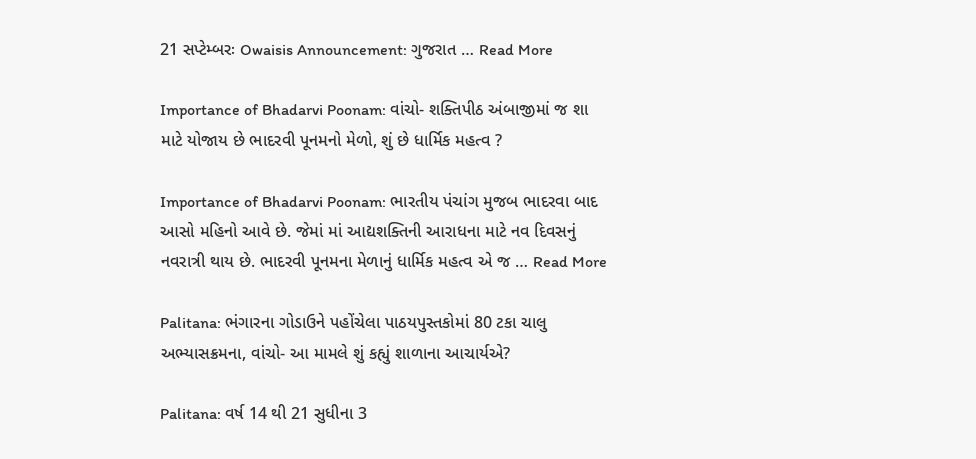21 સપ્ટેમ્બરઃ Owaisis Announcement: ગુજરાત … Read More

Importance of Bhadarvi Poonam: વાંચો- શક્તિપીઠ અંબાજીમાં જ શા માટે યોજાય છે ભાદરવી પૂનમનો મેળો, શું છે ધાર્મિક મહત્વ ?

Importance of Bhadarvi Poonam: ભારતીય પંચાંગ મુજબ ભાદરવા બાદ આસો મહિનો આવે છે. જેમાં માં આદ્યશક્તિની આરાધના માટે નવ દિવસનું નવરાત્રી થાય છે. ભાદરવી પૂનમના મેળાનું ધાર્મિક મહત્વ એ જ … Read More

Palitana: ભંગારના ગોડાઉને પહોંચેલા પાઠયપુસ્તકોમાં 80 ટકા ચાલુ અભ્યાસક્રમના, વાંચો- આ મામલે શું કહ્યું શાળાના આચાર્યએ?

Palitana: વર્ષ 14 થી 21 સુધીના 3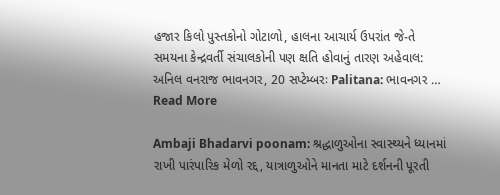હજાર કિલો પુસ્તકોનો ગોટાળો, હાલના આચાર્ય ઉપરાંત જે-તે સમયના કેન્દ્રવર્તી સંચાલકોની પણ ક્ષતિ હોવાનું તારણ અહેવાલ: અનિલ વનરાજ ભાવનગર, 20 સપ્ટેમ્બરઃ Palitana: ભાવનગર … Read More

Ambaji Bhadarvi poonam: શ્રદ્ધાળુઓના સ્વાસ્થ્યને ધ્યાનમાં રાખી પારંપારિક મેળો રદ્દ, યાત્રાળુઓને માનતા માટે દર્શનની પૂરતી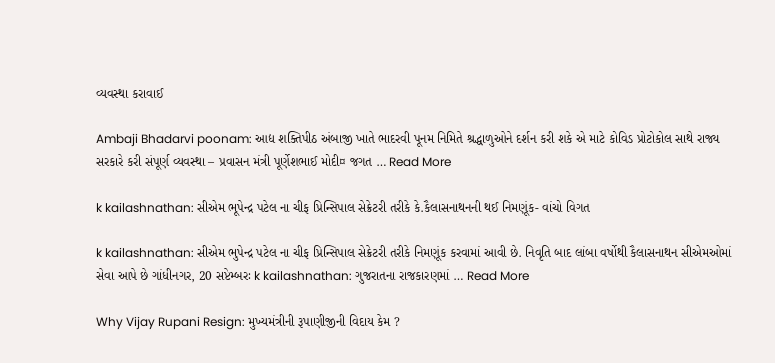વ્યવસ્થા કરાવાઈ

Ambaji Bhadarvi poonam: આદ્ય શક્તિપીઠ અંબાજી ખાતે ભાદરવી પૂનમ નિમિતે શ્રદ્ધાળુઓને દર્શન કરી શકે એ માટે કોવિડ પ્રોટોકોલ સાથે રાજ્ય સરકારે કરી સંપૂર્ણ વ્યવસ્થા – પ્રવાસન મંત્રી પૂર્ણેશભાઈ મોદી¤ જગત … Read More

k kailashnathan: સીએમ ભૂપેન્દ્ર પટેલ ના ચીફ પ્રિન્સિપાલ સેક્રેટરી તરીકે કે.કૈલાસનાથનની થઈ નિમણૂંક- વાંચો વિગત

k kailashnathan: સીએમ ભુપેન્દ્ર પટેલ ના ચીફ પ્રિન્સિપાલ સેક્રેટરી તરીકે નિમણૂંક કરવામાં આવી છે. નિવૃતિ બાદ લાંબા વર્ષોથી કૈલાસનાથન સીએમઓમાં સેવા આપે છે ગાંધીનગર, 20 સપ્ટેમ્બરઃ k kailashnathan: ગુજરાતના રાજકારણમાં … Read More

Why Vijay Rupani Resign: મુખ્યમંત્રીની રૂપાણીજીની વિદાય કેમ ?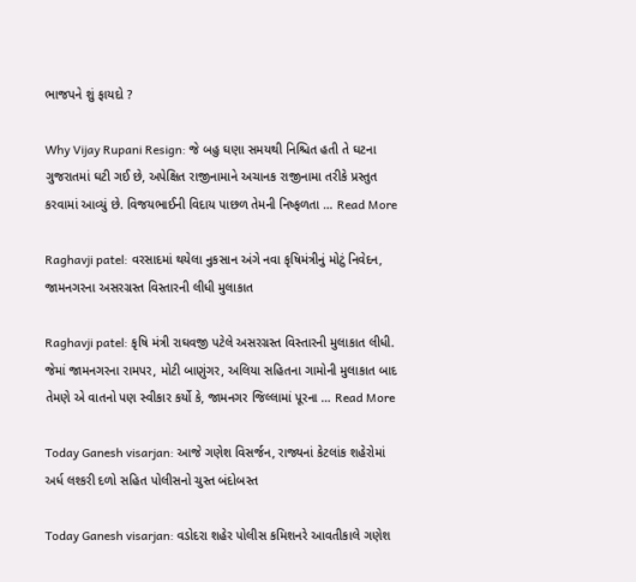ભાજપને શું ફાયદો ?

Why Vijay Rupani Resign: જે બહુ ઘણા સમયથી નિશ્ચિત હતી તે ઘટના ગુજરાતમાં ઘટી ગઈ છે, અપેક્ષિત રાજીનામાને અચાનક રાજીનામા તરીકે પ્રસ્તુત કરવામાં આવ્યું છે. વિજયભાઈની વિદાય પાછળ તેમની નિષ્ફળતા … Read More

Raghavji patel: વરસાદમાં થયેલા નુકસાન અંગે નવા કૃષિમંત્રીનું મોટું નિવેદન, જામનગરના અસરગ્રસ્ત વિસ્તારની લીધી મુલાકાત

Raghavji patel: કૃષિ મંત્રી રાઘવજી પટેલે અસરગ્રસ્ત વિસ્તારની મુલાકાત લીધી. જેમાં જામનગરના રામપર, મોટી બાણુંગર, અલિયા સહિતના ગામોની મુલાકાત બાદ તેમણે એ વાતનો પણ સ્વીકાર કર્યો કે, જામનગર જિલ્લામાં પૂરના … Read More

Today Ganesh visarjan: આજે ગણેશ વિસર્જન, રાજ્યનાં કેટલાંક શહેરોમાં અર્ધ લશ્કરી દળો સહિત પોલીસનો ચુસ્ત બંદોબસ્ત

Today Ganesh visarjan: વડોદરા શહેર પોલીસ કમિશનરે આવતીકાલે ગણેશ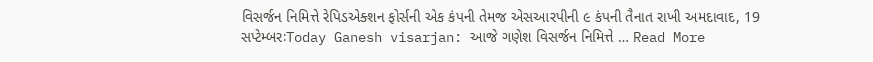વિસર્જન નિમિત્તે રેપિડએક્શન ફોર્સની એક કંપની તેમજ એસઆરપીની ૯ કંપની તૈનાત રાખી અમદાવાદ, 19 સપ્ટેમ્બરઃToday Ganesh visarjan: આજે ગણેશ વિસર્જન નિમિત્તે … Read More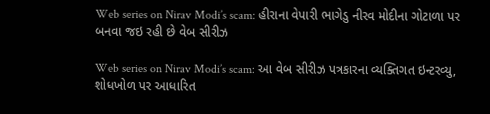Web series on Nirav Modi’s scam: હીરાના વેપારી ભાગેડુ નીરવ મોદીના ગોટાળા પર બનવા જઇ રહી છે વેબ સીરીઝ

Web series on Nirav Modi’s scam: આ વેબ સીરીઝ પત્રકારના વ્યક્તિગત ઇન્ટરવ્યુ, શોધખોળ પર આધારિત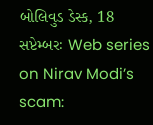બોલિવુડ ડેસ્ક, 18 સપ્ટેમ્બરઃ Web series on Nirav Modi’s scam: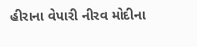હીરાના વેપારી નીરવ મોદીના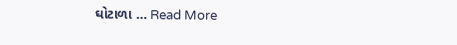ઘોટાળા … Read More